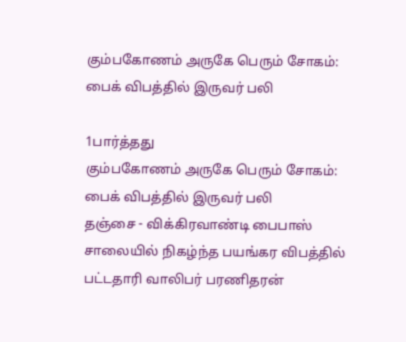கும்பகோணம் அருகே பெரும் சோகம்: பைக் விபத்தில் இருவர் பலி

1பார்த்தது
கும்பகோணம் அருகே பெரும் சோகம்: பைக் விபத்தில் இருவர் பலி
தஞ்சை - விக்கிரவாண்டி பைபாஸ் சாலையில் நிகழ்ந்த பயங்கர விபத்தில் பட்டதாரி வாலிபர் பரணிதரன்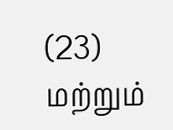(23) மற்றும்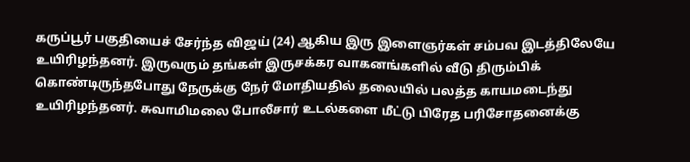கருப்பூர் பகுதியைச் சேர்ந்த விஜய் (24) ஆகிய இரு இளைஞர்கள் சம்பவ இடத்திலேயே உயிரிழந்தனர். இருவரும் தங்கள் இருசக்கர வாகனங்களில் வீடு திரும்பிக் கொண்டிருந்தபோது நேருக்கு நேர் மோதியதில் தலையில் பலத்த காயமடைந்து உயிரிழந்தனர். சுவாமிமலை போலீசார் உடல்களை மீட்டு பிரேத பரிசோதனைக்கு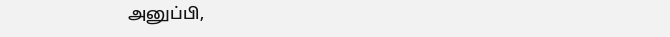அனுப்பி,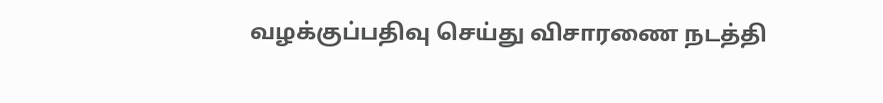வழக்குப்பதிவு செய்து விசாரணை நடத்தி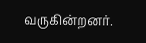வருகின்றனர்.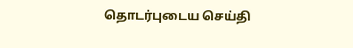தொடர்புடைய செய்தி